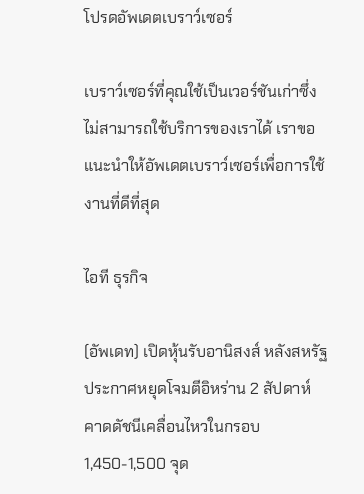โปรดอัพเดตเบราว์เซอร์

เบราว์เซอร์ที่คุณใช้เป็นเวอร์ชันเก่าซึ่งไม่สามารถใช้บริการของเราได้ เราขอแนะนำให้อัพเดตเบราว์เซอร์เพื่อการใช้งานที่ดีที่สุด

ไอที ธุรกิจ

(อัพเดท) เปิดหุ้นรับอานิสงส์ หลังสหรัฐประกาศหยุดโจมตีอิหร่าน 2 สัปดาห์ คาดดัชนีเคลื่อนไหวในกรอบ 1,450-1,500 จุด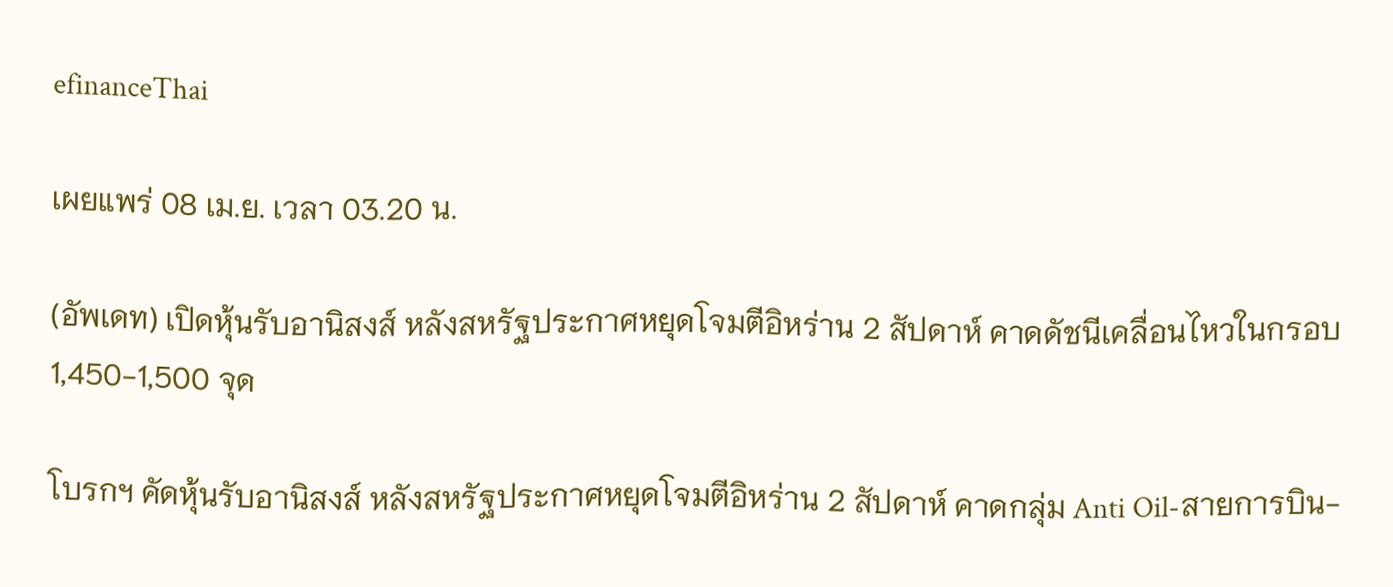efinanceThai

เผยแพร่ 08 เม.ย. เวลา 03.20 น.

(อัพเดท) เปิดหุ้นรับอานิสงส์ หลังสหรัฐประกาศหยุดโจมตีอิหร่าน 2 สัปดาห์ คาดดัชนีเคลื่อนไหวในกรอบ 1,450-1,500 จุด

โบรกฯ คัดหุ้นรับอานิสงส์ หลังสหรัฐประกาศหยุดโจมตีอิหร่าน 2 สัปดาห์ คาดกลุ่ม Anti Oil-สายการบิน-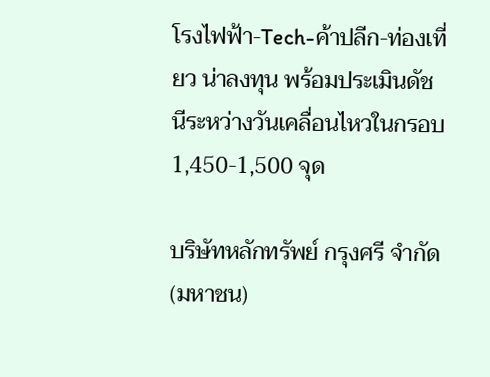โรงไฟฟ้า-Tech-ค้าปลีก-ท่องเที่ยว น่าลงทุน พร้อมประเมินดัชนีระหว่างวันเคลื่อนไหวในกรอบ 1,450-1,500 จุด

บริษัทหลักทรัพย์ กรุงศรี จำกัด (มหาชน)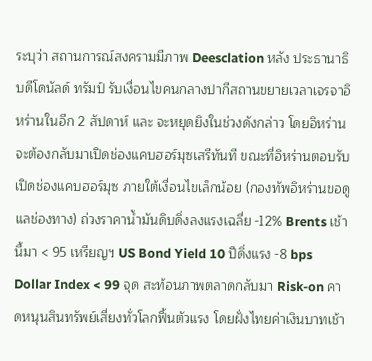ระบุว่า สถานการณ์สงครามมีภาพ Deesclation หลัง ประธานาธิบดีโดนัลด์ ทรัมป์ รับเงื่อนไขคนกลางปากีสถานขยายเวลาเจรจาอิหร่านในอีก 2 สัปดาห์ และ จะหยุดยิงในช่วงดังกล่าว โดยอิหร่านจะต้องกลับมาเปิดช่องแคบฮอร์มุซเสรีทันที ขณะที่อิหร่านตอบรับเปิดช่องแคบฮอร์มุซ ภายใต้เงื่อนไขเล็กน้อย (กองทัพอิหร่านขอดูแลช่องทาง) ถ่วงราคาน้ำมันดิบดิ่งลงแรงเฉลี่ย -12% Brents เช้านี้มา < 95 เหรียญฯ US Bond Yield 10 ปีดิ่งแรง -8 bps Dollar Index < 99 จุด สะท้อนภาพตลาดกลับมา Risk-on คาดหนุนสินทรัพย์เสี่ยงทั่วโลกฟื้นตัวแรง โดยฝั่งไทยค่าเงินบาทเช้า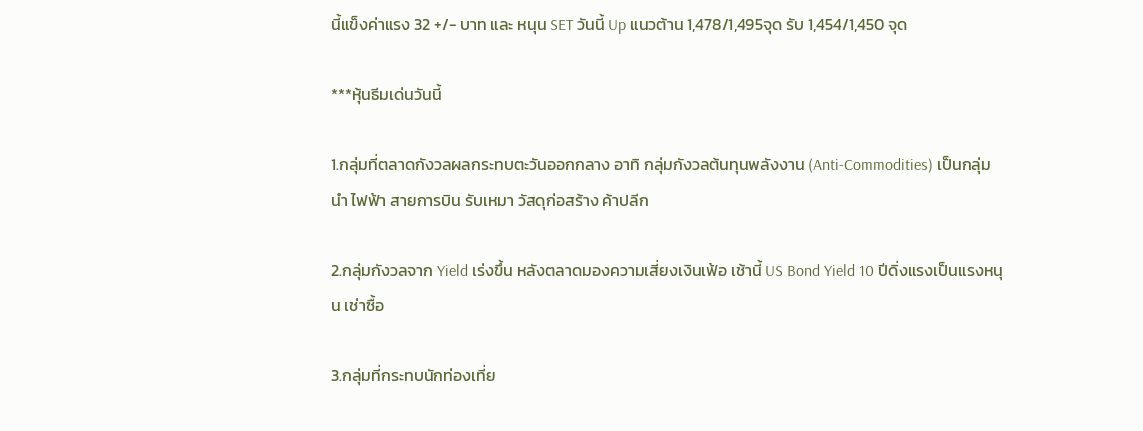นี้แข็งค่าแรง 32 +/- บาท และ หนุน SET วันนี้ Up แนวต้าน 1,478/1,495จุด รับ 1,454/1,450 จุด

***หุ้นธีมเด่นวันนี้

1.กลุ่มที่ตลาดกังวลผลกระทบตะวันออกกลาง อาทิ กลุ่มกังวลต้นทุนพลังงาน (Anti-Commodities) เป็นกลุ่มนำ ไฟฟ้า สายการบิน รับเหมา วัสดุก่อสร้าง ค้าปลีก

2.กลุ่มกังวลจาก Yield เร่งขึ้น หลังตลาดมองความเสี่ยงเงินเฟ้อ เช้านี้ US Bond Yield 10 ปีดิ่งแรงเป็นแรงหนุน เช่าซื้อ

3.กลุ่มที่กระทบนักท่องเที่ย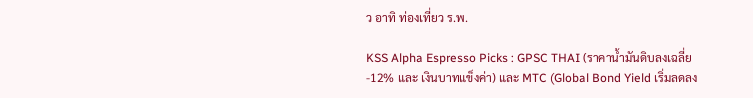ว อาทิ ท่องเที่ยว ร.พ.

KSS Alpha Espresso Picks : GPSC THAI (ราคาน้ำมันดิบลงเฉลี่ย -12% และ เงินบาทแข็งค่า) และ MTC (Global Bond Yield เริ่มลดลง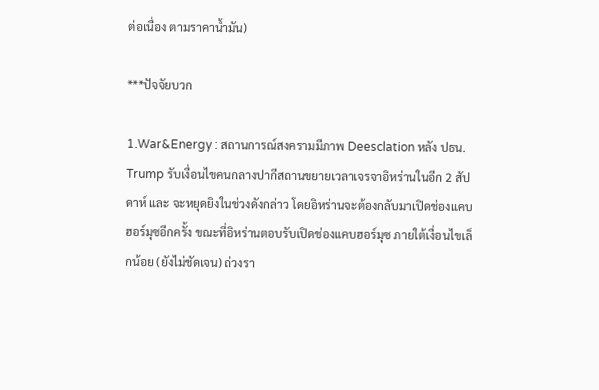ต่อเนื่อง ตามราคาน้ำมัน)

***ปัจจัยบวก

1.War&Energy : สถานการณ์สงครามมีภาพ Deesclation หลัง ปธน. Trump รับเงื่อนไขคนกลางปากีสถานขยายเวลาเจรจาอิหร่านในอีก 2 สัปดาห์ และ จะหยุดยิงในช่วงดังกล่าว โดยอิหร่านจะต้องกลับมาเปิดช่องแคบฮอร์มุซอีกครั้ง ขณะที่อิหร่านตอบรับเปิดช่องแคบฮอร์มุซ ภายใต้เงื่อนไขเล็กน้อย (ยังไม่ชัดเจน) ถ่วงรา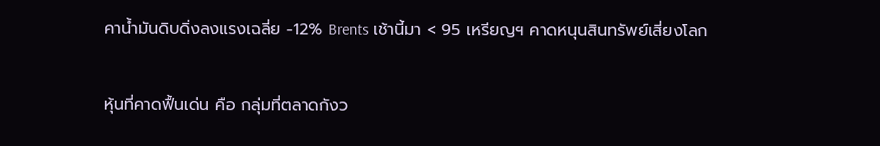คาน้ำมันดิบดิ่งลงแรงเฉลี่ย -12% Brents เช้านี้มา < 95 เหรียญฯ คาดหนุนสินทรัพย์เสี่ยงโลก

หุ้นที่คาดฟื้นเด่น คือ กลุ่มที่ตลาดกังว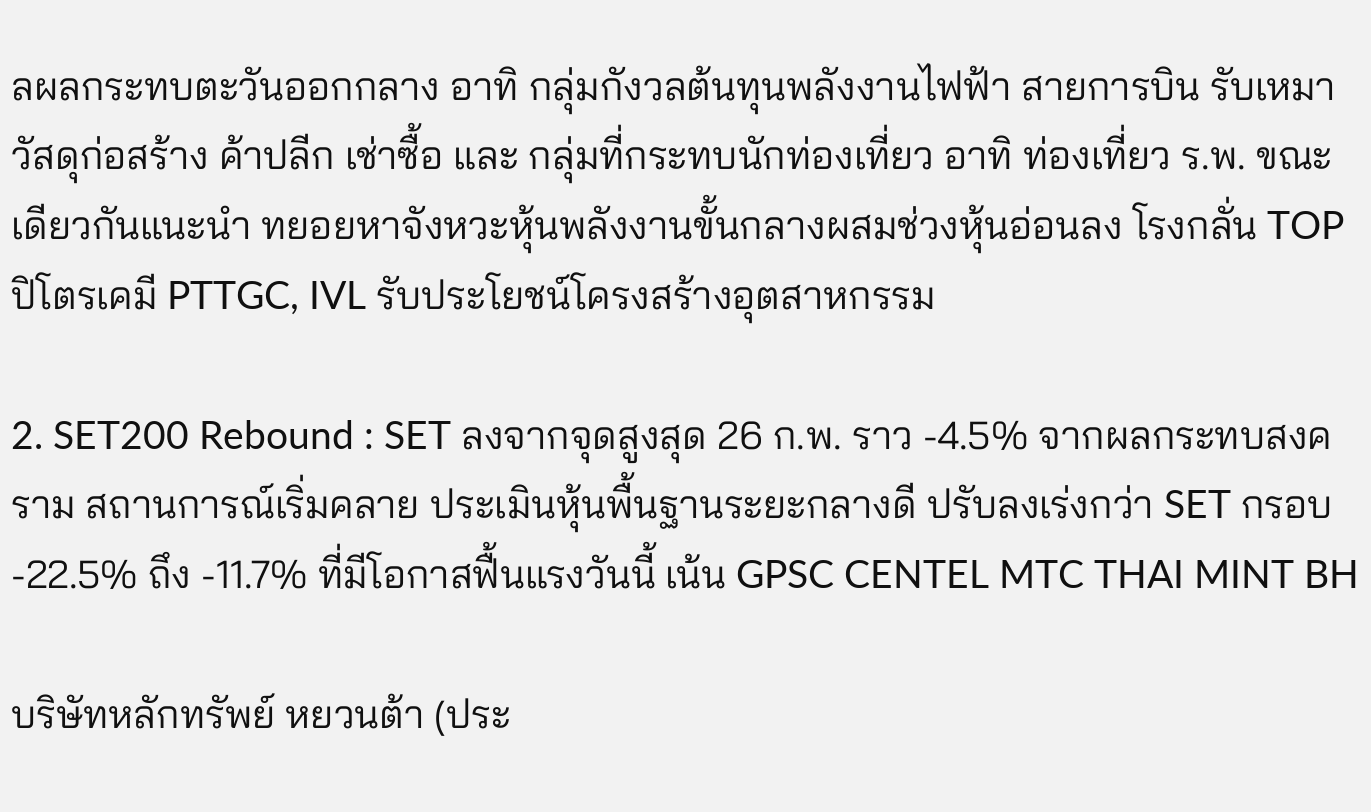ลผลกระทบตะวันออกกลาง อาทิ กลุ่มกังวลต้นทุนพลังงานไฟฟ้า สายการบิน รับเหมา วัสดุก่อสร้าง ค้าปลีก เช่าซื้อ และ กลุ่มที่กระทบนักท่องเที่ยว อาทิ ท่องเที่ยว ร.พ. ขณะเดียวกันแนะนำ ทยอยหาจังหวะหุ้นพลังงานขั้นกลางผสมช่วงหุ้นอ่อนลง โรงกลั่น TOP ปิโตรเคมี PTTGC, IVL รับประโยชน์โครงสร้างอุตสาหกรรม

2. SET200 Rebound : SET ลงจากจุดสูงสุด 26 ก.พ. ราว -4.5% จากผลกระทบสงคราม สถานการณ์เริ่มคลาย ประเมินหุ้นพื้นฐานระยะกลางดี ปรับลงเร่งกว่า SET กรอบ -22.5% ถึง -11.7% ที่มีโอกาสฟื้นแรงวันนี้ เน้น GPSC CENTEL MTC THAI MINT BH

บริษัทหลักทรัพย์ หยวนต้า (ประ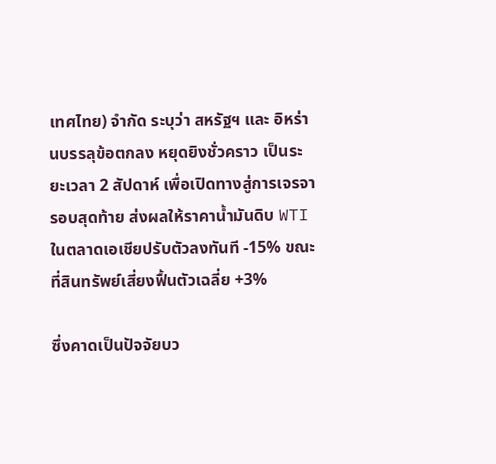เทศไทย) จำกัด ระบุว่า สหรัฐฯ และ อิหร่านบรรลุข้อตกลง หยุดยิงชั่วคราว เป็นระยะเวลา 2 สัปดาห์ เพื่อเปิดทางสู่การเจรจารอบสุดท้าย ส่งผลให้ราคาน้ำมันดิบ WTI ในตลาดเอเชียปรับตัวลงทันที -15% ขณะที่สินทรัพย์เสี่ยงฟื้นตัวเฉลี่ย +3%

ซึ่งคาดเป็นปัจจัยบว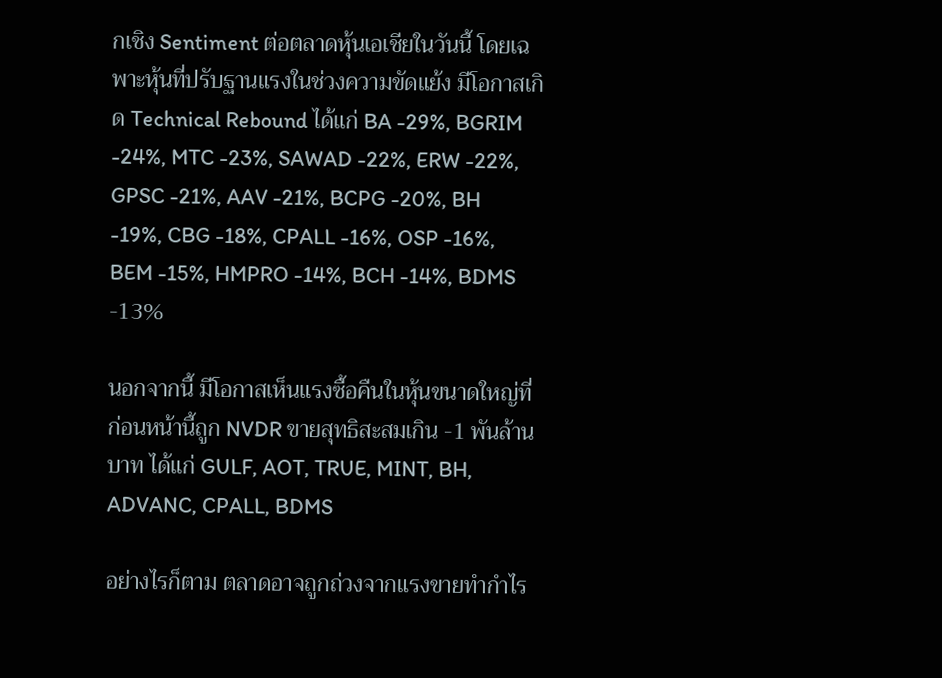กเชิง Sentiment ต่อตลาดหุ้นเอเชียในวันนี้ โดยเฉพาะหุ้นที่ปรับฐานแรงในช่วงความขัดแย้ง มีโอกาสเกิด Technical Rebound ได้แก่ BA -29%, BGRIM -24%, MTC -23%, SAWAD -22%, ERW -22%, GPSC -21%, AAV -21%, BCPG -20%, BH -19%, CBG -18%, CPALL -16%, OSP -16%, BEM -15%, HMPRO -14%, BCH -14%, BDMS -13%

นอกจากนี้ มีโอกาสเห็นแรงซื้อคืนในหุ้นขนาดใหญ่ที่ก่อนหน้านี้ถูก NVDR ขายสุทธิสะสมเกิน -1 พันล้านบาท ได้แก่ GULF, AOT, TRUE, MINT, BH, ADVANC, CPALL, BDMS

อย่างไรก็ตาม ตลาดอาจถูกถ่วงจากแรงขายทำกำไร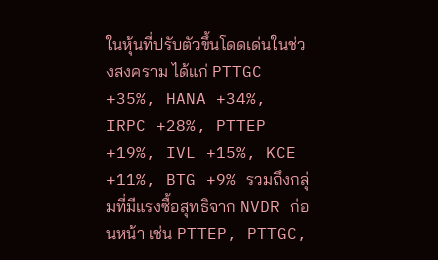ในหุ้นที่ปรับตัวขึ้นโดดเด่นในช่วงสงคราม ได้แก่ PTTGC +35%, HANA +34%, IRPC +28%, PTTEP +19%, IVL +15%, KCE +11%, BTG +9% รวมถึงกลุ่มที่มีแรงซื้อสุทธิจาก NVDR ก่อนหน้า เช่น PTTEP, PTTGC,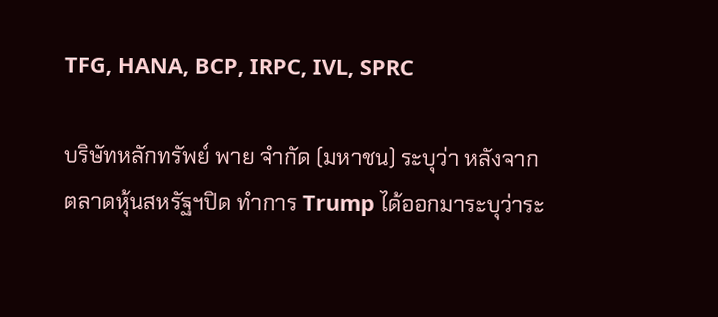TFG, HANA, BCP, IRPC, IVL, SPRC

บริษัทหลักทรัพย์ พาย จำกัด (มหาชน) ระบุว่า หลังจากตลาดหุ้นสหรัฐฯปิด ทำการ Trump ได้ออกมาระบุว่าระ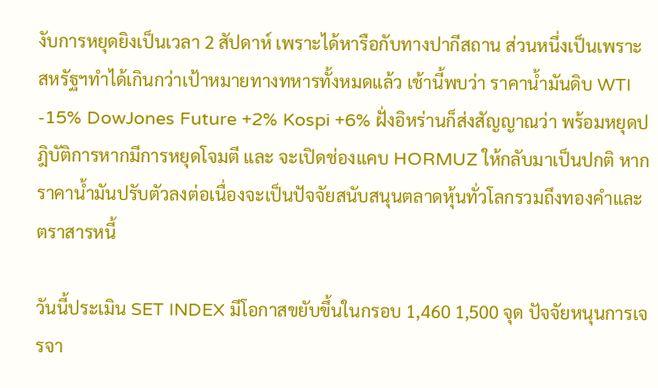งับการหยุดยิงเป็นเวลา 2 สัปดาห์ เพราะได้หารือกับทางปากีสถาน ส่วนหนึ่งเป็นเพราะสหรัฐฯทำได้เกินกว่าเป้าหมายทางทหารทั้งหมดแล้ว เช้านี้พบว่า ราคาน้ำมันดิบ WTI -15% DowJones Future +2% Kospi +6% ฝั่งอิหร่านก็ส่งสัญญาณว่า พร้อมหยุดปฎิบัติการหากมีการหยุดโจมตี และ จะเปิดช่องแคบ HORMUZ ให้กลับมาเป็นปกติ หากราคาน้ำมันปรับตัวลงต่อเนื่องจะเป็นปัจจัยสนับสนุนตลาดหุ้นทั่วโลกรวมถึงทองคำและตราสารหนี้

วันนี้ประเมิน SET INDEX มีโอกาสขยับขึ้นในกรอบ 1,460 1,500 จุด ปัจจัยหนุนการเจรจา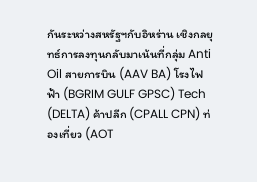กันระหว่างสหรัฐฯกับอิหร่าน เชิงกลยุทธ์การลงทุนกลับมาเน้นที่กลุ่ม Anti Oil สายการบิน (AAV BA) โรงไฟฟ้า (BGRIM GULF GPSC) Tech (DELTA) ค้าปลีก (CPALL CPN) ท่องเที่ยว (AOT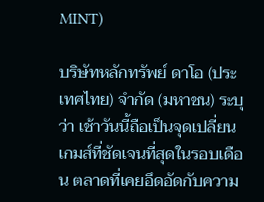MINT)

บริษัทหลักทรัพย์ ดาโอ (ประเทศไทย) จำกัด (มหาชน) ระบุว่า เช้าวันนี้ถือเป็นจุดเปลี่ยนเกมส์ที่ชัดเจนที่สุดในรอบเดือน ตลาดที่เคยอึดอัดกับความ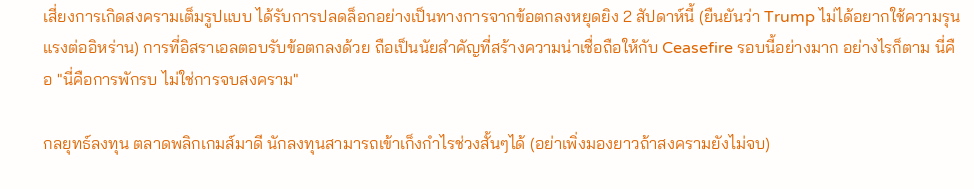เสี่ยงการเกิดสงครามเต็มรูปแบบ ได้รับการปลดล็อกอย่างเป็นทางการจากข้อตกลงหยุดยิง 2 สัปดาห์นี้ (ยืนยันว่า Trump ไม่ได้อยากใช้ความรุนแรงต่ออิหร่าน) การที่อิสราเอลตอบรับข้อตกลงด้วย ถือเป็นนัยสำคัญที่สร้างความน่าเชื่อถือให้กับ Ceasefire รอบนี้อย่างมาก อย่างไรก็ตาม นี่คือ "นี่คือการพักรบ ไม่ใช่การจบสงคราม"

กลยุทธ์ลงทุน ตลาดพลิกเกมส์มาดี นักลงทุนสามารถเข้าเก็งกำไรช่วงสั้นๆได้ (อย่าเพิ่งมองยาวถ้าสงครามยังไม่จบ)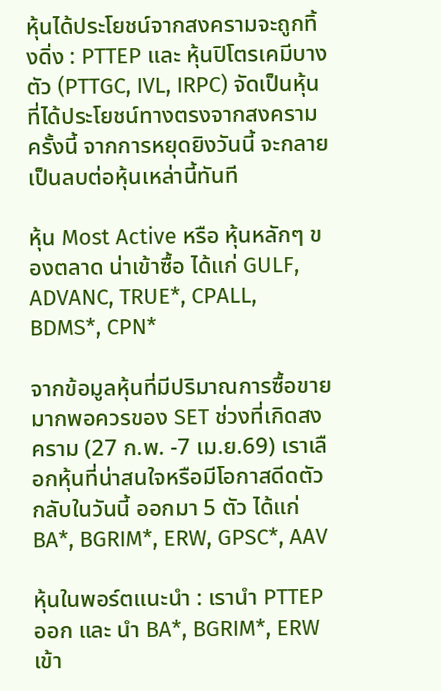หุ้นได้ประโยชน์จากสงครามจะถูกทิ้งดิ่ง : PTTEP และ หุ้นปิโตรเคมีบางตัว (PTTGC, IVL, IRPC) จัดเป็นหุ้นที่ได้ประโยชน์ทางตรงจากสงครามครั้งนี้ จากการหยุดยิงวันนี้ จะกลายเป็นลบต่อหุ้นเหล่านี้ทันที

หุ้น Most Active หรือ หุ้นหลักๆ ของตลาด น่าเข้าซื้อ ได้แก่ GULF, ADVANC, TRUE*, CPALL, BDMS*, CPN*

จากข้อมูลหุ้นที่มีปริมาณการซื้อขายมากพอควรของ SET ช่วงที่เกิดสงคราม (27 ก.พ. -7 เม.ย.69) เราเลือกหุ้นที่น่าสนใจหรือมีโอกาสดีดตัวกลับในวันนี้ ออกมา 5 ตัว ได้แก่ BA*, BGRIM*, ERW, GPSC*, AAV

หุ้นในพอร์ตแนะนำ : เรานำ PTTEP ออก และ นำ BA*, BGRIM*, ERW เข้า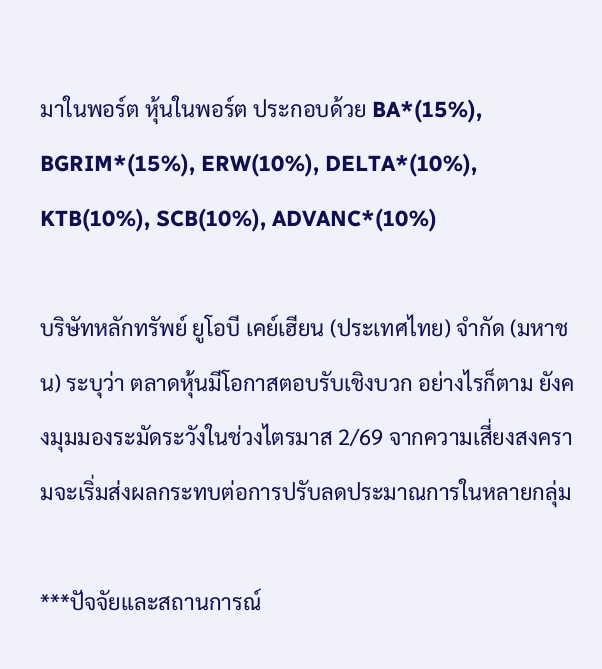มาในพอร์ต หุ้นในพอร์ต ประกอบด้วย BA*(15%), BGRIM*(15%), ERW(10%), DELTA*(10%), KTB(10%), SCB(10%), ADVANC*(10%)

บริษัทหลักทรัพย์ ยูโอบี เคย์เฮียน (ประเทศไทย) จำกัด (มหาชน) ระบุว่า ตลาดหุ้นมีโอกาสตอบรับเชิงบวก อย่างไรก็ตาม ยังคงมุมมองระมัดระวังในช่วงไตรมาส 2/69 จากความเสี่ยงสงครามจะเริ่มส่งผลกระทบต่อการปรับลดประมาณการในหลายกลุ่ม

***ปัจจัยและสถานการณ์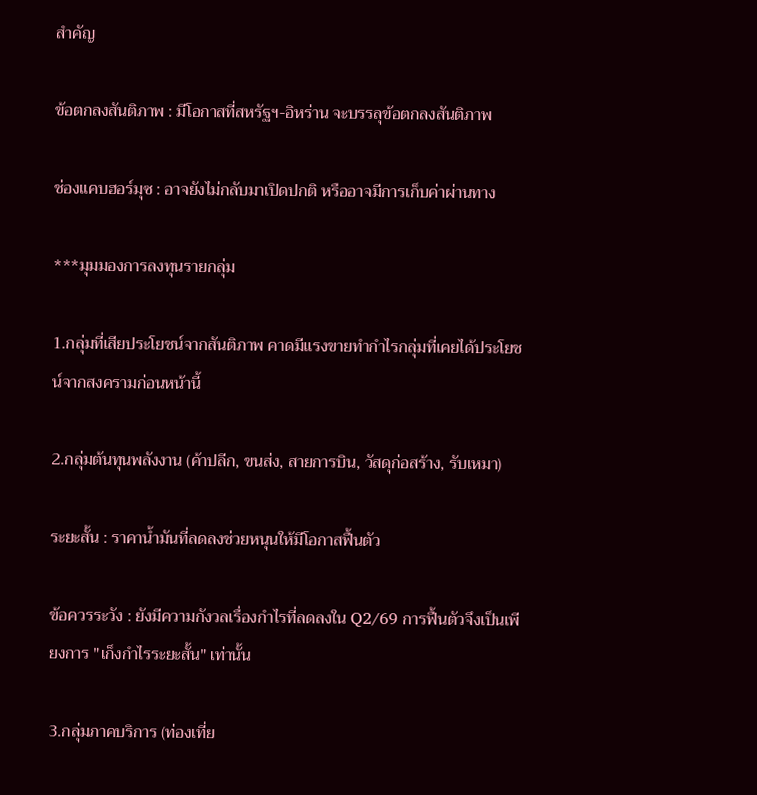สำคัญ

ข้อตกลงสันติภาพ : มีโอกาสที่สหรัฐฯ-อิหร่าน จะบรรลุข้อตกลงสันติภาพ

ช่องแคบฮอร์มุซ : อาจยังไม่กลับมาเปิดปกติ หรืออาจมีการเก็บค่าผ่านทาง

***มุมมองการลงทุนรายกลุ่ม

1.กลุ่มที่เสียประโยชน์จากสันติภาพ คาดมีแรงขายทำกำไรกลุ่มที่เคยได้ประโยชน์จากสงครามก่อนหน้านี้

2.กลุ่มต้นทุนพลังงาน (ค้าปลีก, ขนส่ง, สายการบิน, วัสดุก่อสร้าง, รับเหมา)

ระยะสั้น : ราคาน้ำมันที่ลดลงช่วยหนุนให้มีโอกาสฟื้นตัว

ข้อควรระวัง : ยังมีความกังวลเรื่องกำไรที่ลดลงใน Q2/69 การฟื้นตัวจึงเป็นเพียงการ "เก็งกำไรระยะสั้น" เท่านั้น

3.กลุ่มภาคบริการ (ท่องเที่ย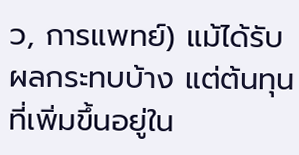ว, การแพทย์) แม้ได้รับผลกระทบบ้าง แต่ต้นทุนที่เพิ่มขึ้นอยู่ใน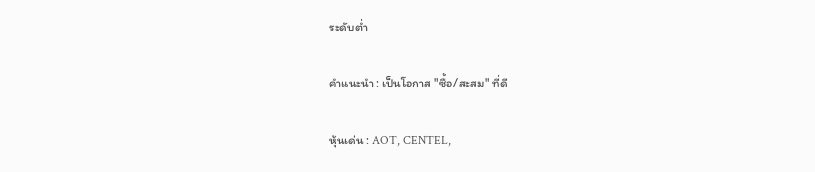ระดับต่ำ

คำแนะนำ : เป็นโอกาส "ซื้อ/สะสม" ที่ดี

หุ้นเด่น : AOT, CENTEL,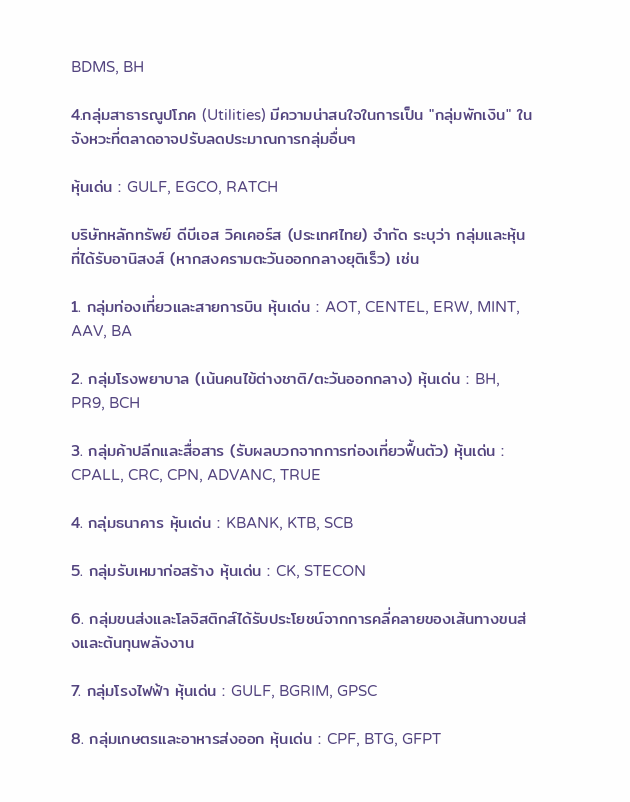BDMS, BH

4.กลุ่มสาธารณูปโภค (Utilities) มีความน่าสนใจในการเป็น "กลุ่มพักเงิน" ในจังหวะที่ตลาดอาจปรับลดประมาณการกลุ่มอื่นๆ

หุ้นเด่น : GULF, EGCO, RATCH

บริษัทหลักทรัพย์ ดีบีเอส วิคเคอร์ส (ประเทศไทย) จำกัด ระบุว่า กลุ่มและหุ้นที่ได้รับอานิสงส์ (หากสงครามตะวันออกกลางยุติเร็ว) เช่น

1. กลุ่มท่องเที่ยวและสายการบิน หุ้นเด่น : AOT, CENTEL, ERW, MINT, AAV, BA

2. กลุ่มโรงพยาบาล (เน้นคนไข้ต่างชาติ/ตะวันออกกลาง) หุ้นเด่น : BH, PR9, BCH

3. กลุ่มค้าปลีกและสื่อสาร (รับผลบวกจากการท่องเที่ยวฟื้นตัว) หุ้นเด่น : CPALL, CRC, CPN, ADVANC, TRUE

4. กลุ่มธนาคาร หุ้นเด่น : KBANK, KTB, SCB

5. กลุ่มรับเหมาก่อสร้าง หุ้นเด่น : CK, STECON

6. กลุ่มขนส่งและโลจิสติกส์ได้รับประโยชน์จากการคลี่คลายของเส้นทางขนส่งและต้นทุนพลังงาน

7. กลุ่มโรงไฟฟ้า หุ้นเด่น : GULF, BGRIM, GPSC

8. กลุ่มเกษตรและอาหารส่งออก หุ้นเด่น : CPF, BTG, GFPT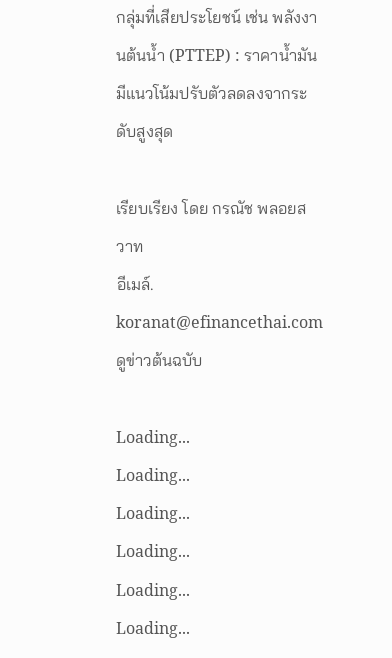กลุ่มที่เสียประโยชน์ เช่น พลังงานต้นน้ำ (PTTEP) : ราคาน้ำมันมีแนวโน้มปรับตัวลดลงจากระดับสูงสุด

เรียบเรียง โดย กรณัช พลอยสวาท
อีเมล์. koranat@efinancethai.com
ดูข่าวต้นฉบับ

Loading...
Loading...
Loading...
Loading...
Loading...
Loading...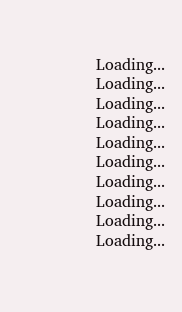Loading...
Loading...
Loading...
Loading...
Loading...
Loading...
Loading...
Loading...
Loading...
Loading...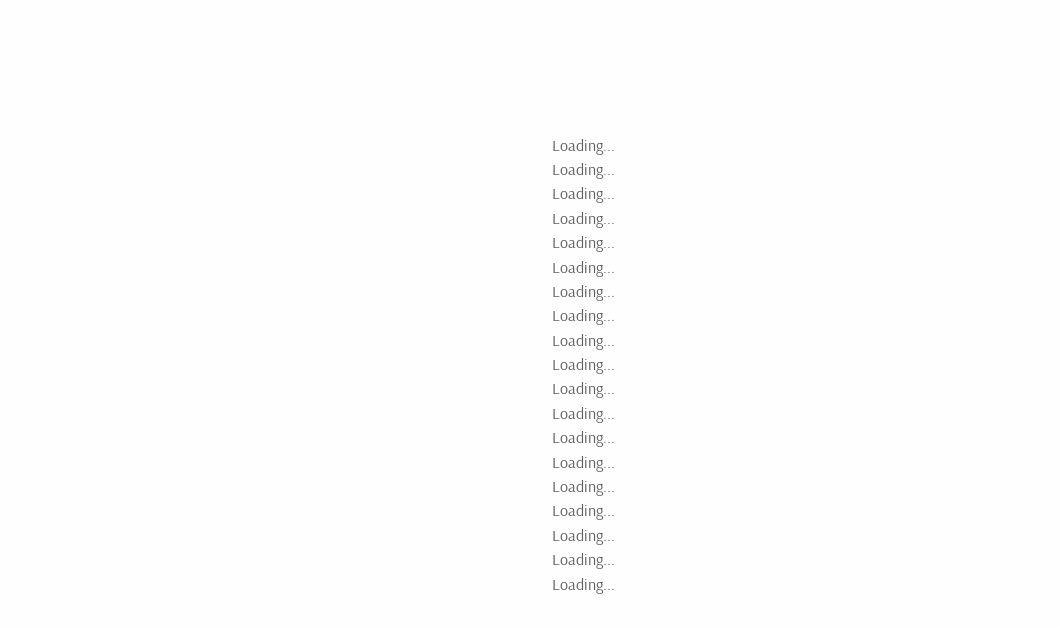Loading...
Loading...
Loading...
Loading...
Loading...
Loading...
Loading...
Loading...
Loading...
Loading...
Loading...
Loading...
Loading...
Loading...
Loading...
Loading...
Loading...
Loading...
Loading...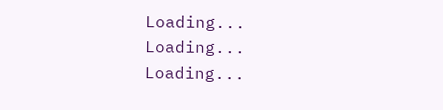Loading...
Loading...
Loading...